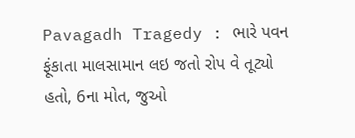Pavagadh Tragedy : ભારે પવન ફૂંકાતા માલસામાન લઇ જતો રોપ વે તૂટ્યો હતો, 6ના મોત, જુઓ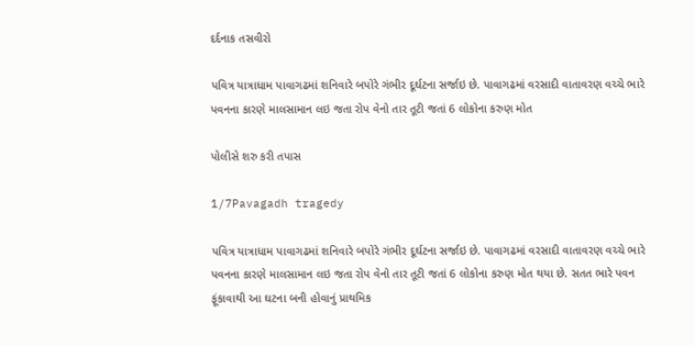દર્દનાક તસવીરો

પવિત્ર યાત્રાધામ પાવાગઢમાં શનિવારે બપોરે ગંભીર દૂર્ઘટના સર્જાઇ છે. પાવાગઢમાં વરસાદી વાતાવરણ વચ્ચે ભારે પવનના કારણે માલસામાન લઇ જતા રોપ વેનો તાર તૂટી જતાં 6 લોકોના કરુણ મોત

પોલીસે શરુ કરી તપાસ

1/7Pavagadh tragedy

પવિત્ર યાત્રાધામ પાવાગઢમાં શનિવારે બપોરે ગંભીર દૂર્ઘટના સર્જાઇ છે. પાવાગઢમાં વરસાદી વાતાવરણ વચ્ચે ભારે પવનના કારણે માલસામાન લઇ જતા રોપ વેનો તાર તૂટી જતાં 6 લોકોના કરુણ મોત થયા છે. સતત ભારે પવન ફૂંકાવાથી આ ઘટના બની હોવાનું પ્રાથમિક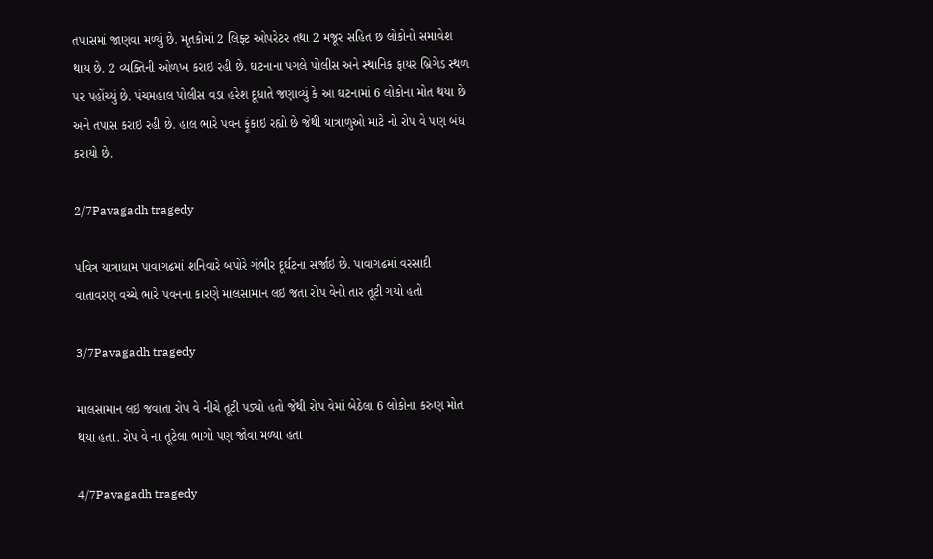તપાસમાં જાણવા મળ્યું છે. મૃતકોમાં 2 લિફ્ટ ઓપરેટર તથા 2 મજૂર સહિત છ લોકોનો સમાવેશ થાય છે. 2 વ્યક્તિની ઓળખ કરાઇ રહી છે. ઘટનાના પગલે પોલીસ અને સ્થાનિક ફાયર બ્રિગેડ સ્થળ પર પહોંચ્યું છે. પંચમહાલ પોલીસ વડા હરેશ દૂધાતે જણાવ્યું કે આ ઘટનામાં 6 લોકોના મોત થયા છે અને તપાસ કરાઇ રહી છે. હાલ ભારે પવન ફૂંકાઇ રહ્યો છે જેથી યાત્રાળુઓ માટે નો રોપ વે પણ બંધ કરાયો છે.

2/7Pavagadh tragedy

પવિત્ર યાત્રાધામ પાવાગઢમાં શનિવારે બપોરે ગંભીર દૂર્ઘટના સર્જાઇ છે. પાવાગઢમાં વરસાદી વાતાવરણ વચ્ચે ભારે પવનના કારણે માલસામાન લઇ જતા રોપ વેનો તાર તૂટી ગયો હતો

3/7Pavagadh tragedy

માલસામાન લઇ જવાતા રોપ વે નીચે તૂટી પડ્યો હતો જેથી રોપ વેમાં બેઠેલા 6 લોકોના કરુણ મોત થયા હતા. રોપ વે ના તૂટેલા ભાગો પણ જોવા મળ્યા હતા

4/7Pavagadh tragedy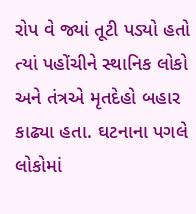રોપ વે જ્યાં તૂટી પડ્યો હતો ત્યાં પહોંચીને સ્થાનિક લોકો અને તંત્રએ મૃતદેહો બહાર કાઢ્યા હતા. ઘટનાના પગલે લોકોમાં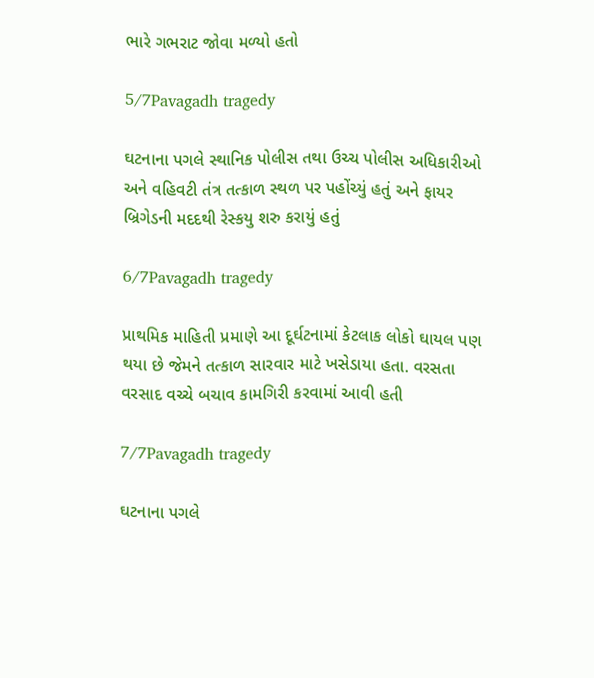ભારે ગભરાટ જોવા મળ્યો હતો

5/7Pavagadh tragedy

ઘટનાના પગલે સ્થાનિક પોલીસ તથા ઉચ્ચ પોલીસ અધિકારીઓ અને વહિવટી તંત્ર તત્કાળ સ્થળ પર પહોંચ્યું હતું અને ફાયર બ્રિગેડની મદદથી રેસ્કયુ શરુ કરાયું હતું

6/7Pavagadh tragedy

પ્રાથમિક માહિતી પ્રમાણે આ દૂર્ઘટનામાં કેટલાક લોકો ઘાયલ પણ થયા છે જેમને તત્કાળ સારવાર માટે ખસેડાયા હતા. વરસતા વરસાદ વચ્ચે બચાવ કામગિરી કરવામાં આવી હતી

7/7Pavagadh tragedy

ઘટનાના પગલે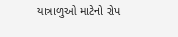યાત્રાળુઓ માટેનો રોપ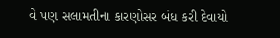વે પણ સલામતીના કારણોસર બંધ કરી દેવાયો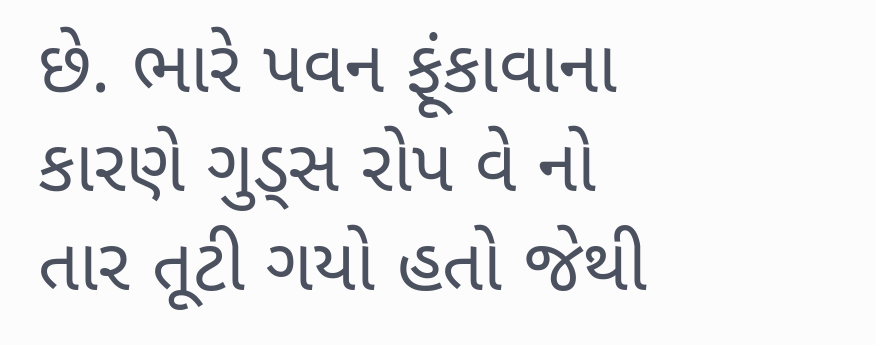છે. ભારે પવન ફૂંકાવાના કારણે ગુડ્સ રોપ વે નો તાર તૂટી ગયો હતો જેથી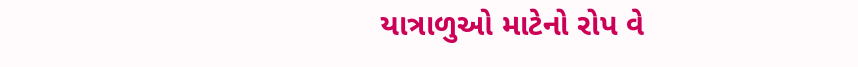યાત્રાળુઓ માટેનો રોપ વે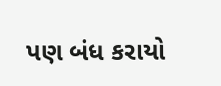પણ બંધ કરાયો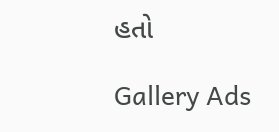હતો

Gallery Ads